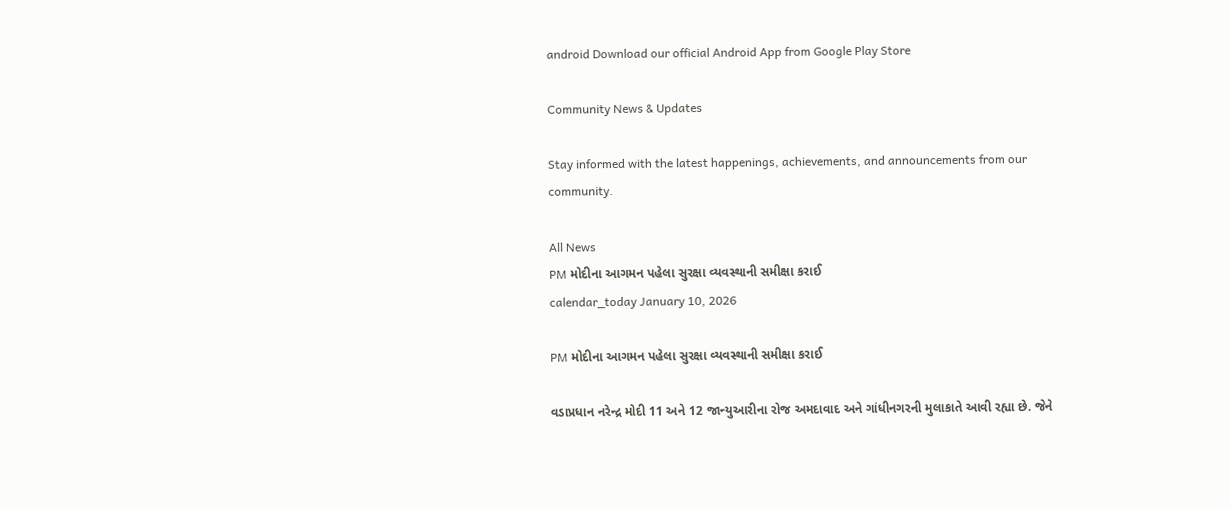android Download our official Android App from Google Play Store

Community News & Updates

Stay informed with the latest happenings, achievements, and announcements from our community.

All News
PM મોદીના આગમન પહેલા સુરક્ષા વ્યવસ્થાની સમીક્ષા કરાઈ
calendar_today January 10, 2026

PM મોદીના આગમન પહેલા સુરક્ષા વ્યવસ્થાની સમીક્ષા કરાઈ

વડાપ્રધાન નરેન્દ્ર મોદી 11 અને 12 જાન્યુઆરીના રોજ અમદાવાદ અને ગાંધીનગરની મુલાકાતે આવી રહ્યા છે. જેને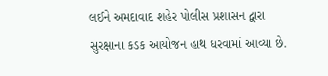લઈને અમદાવાદ શહેર પોલીસ પ્રશાસન દ્વારા સુરક્ષાના કડક આયોજન હાથ ધરવામાં આવ્યા છે.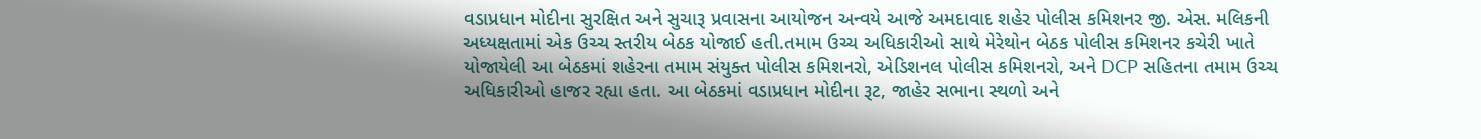વડાપ્રધાન મોદીના સુરક્ષિત અને સુચારૂ પ્રવાસના આયોજન અન્વયે આજે અમદાવાદ શહેર પોલીસ કમિશનર જી. એસ. મલિકની અધ્યક્ષતામાં એક ઉચ્ચ સ્તરીય બેઠક યોજાઈ હતી.તમામ ઉચ્ચ અધિકારીઓ સાથે મેરેથોન બેઠક પોલીસ કમિશનર કચેરી ખાતે યોજાયેલી આ બેઠકમાં શહેરના તમામ સંયુક્ત પોલીસ કમિશનરો, એડિશનલ પોલીસ કમિશનરો, અને DCP સહિતના તમામ ઉચ્ચ અધિકારીઓ હાજર રહ્યા હતા. આ બેઠકમાં વડાપ્રધાન મોદીના રૂટ, જાહેર સભાના સ્થળો અને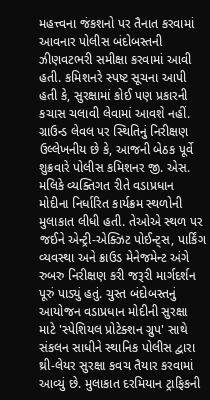મહત્ત્વના જંકશનો પર તૈનાત કરવામાં આવનાર પોલીસ બંદોબસ્તની ઝીણવટભરી સમીક્ષા કરવામાં આવી હતી. કમિશનરે સ્પષ્ટ સૂચના આપી હતી કે, સુરક્ષામાં કોઈ પણ પ્રકારની કચાસ ચલાવી લેવામાં આવશે નહીં. ગ્રાઉન્ડ લેવલ પર સ્થિતિનું નિરીક્ષણ ઉલ્લેખનીય છે કે, આજની બેઠક પૂર્વે શુક્રવારે પોલીસ કમિશનર જી. એસ. મલિકે વ્યક્તિગત રીતે વડાપ્રધાન મોદીના નિર્ધારિત કાર્યક્રમ સ્થળોની મુલાકાત લીધી હતી. તેઓએ સ્થળ પર જઈને એન્ટ્રી-એક્ઝિટ પોઈન્ટ્સ, પાર્કિંગ વ્યવસ્થા અને ક્રાઉડ મેનેજમેન્ટ અંગે રુબરુ નિરીક્ષણ કરી જરૂરી માર્ગદર્શન પૂરું પાડ્યું હતું. ચુસ્ત બંદોબસ્તનું આયોજન વડાપ્રધાન મોદીની સુરક્ષા માટે 'સ્પેશિયલ પ્રોટેક્શન ગ્રુપ' સાથે સંકલન સાધીને સ્થાનિક પોલીસ દ્વારા થ્રી-લેયર સુરક્ષા કવચ તૈયાર કરવામાં આવ્યું છે. મુલાકાત દરમિયાન ટ્રાફિકની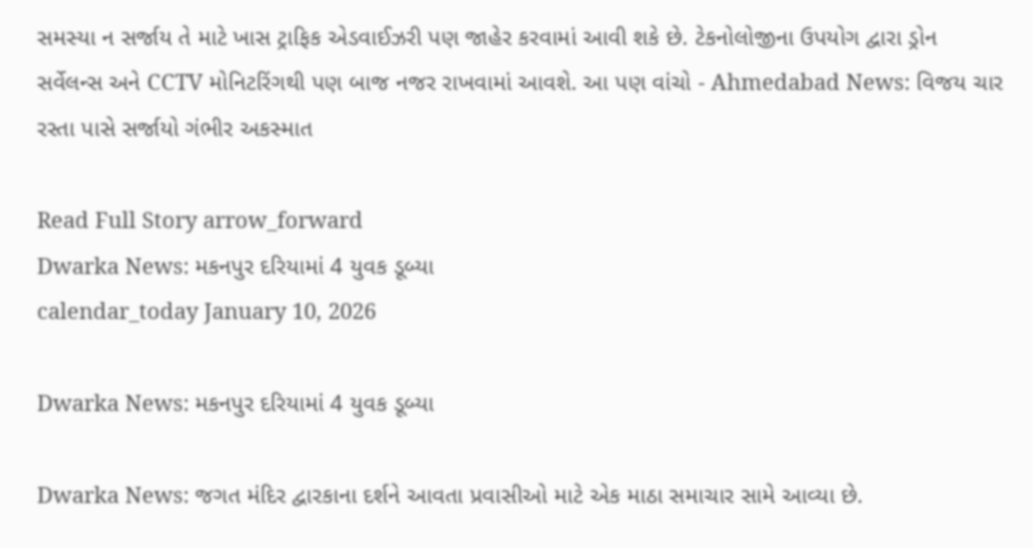સમસ્યા ન સર્જાય તે માટે ખાસ ટ્રાફિક એડવાઈઝરી પણ જાહેર કરવામાં આવી શકે છે. ટેકનોલોજીના ઉપયોગ દ્વારા ડ્રોન સર્વેલન્સ અને CCTV મોનિટરિંગથી પણ બાજ નજર રાખવામાં આવશે. આ પણ વાંચો - Ahmedabad News: વિજય ચાર રસ્તા પાસે સર્જાયો ગંભીર અકસ્માત

Read Full Story arrow_forward
Dwarka News: મકનપુર દરિયામાં 4 યુવક ડૂબ્યા
calendar_today January 10, 2026

Dwarka News: મકનપુર દરિયામાં 4 યુવક ડૂબ્યા

Dwarka News: જગત મંદિર દ્વારકાના દર્શને આવતા પ્રવાસીઓ માટે એક માઠા સમાચાર સામે આવ્યા છે.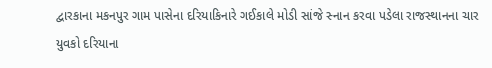દ્વારકાના મકનપુર ગામ પાસેના દરિયાકિનારે ગઈકાલે મોડી સાંજે સ્નાન કરવા પડેલા રાજસ્થાનના ચાર યુવકો દરિયાના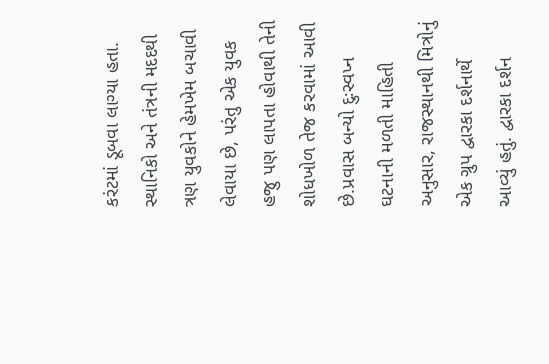કરંટમાં ડૂબવા લાગ્યા હતા. સ્થાનિકો અને તંત્રની મદદથી ત્રણ યુવકોને હેમખેમ બચાવી લેવાયા છે, પરંતુ એક યુવક હજુ પણ લાપતા હોવાથી તેની શોધખોળ તેજ કરવામાં આવી છે.પ્રવાસ બન્યો દુઃસ્વપ્ન ઘટનાની મળતી માહિતી અનુસાર, રાજસ્થાનથી મિત્રોનું એક ગ્રુપ દ્વારકા દર્શનાર્થે આવ્યું હતું. દ્વારકા દર્શન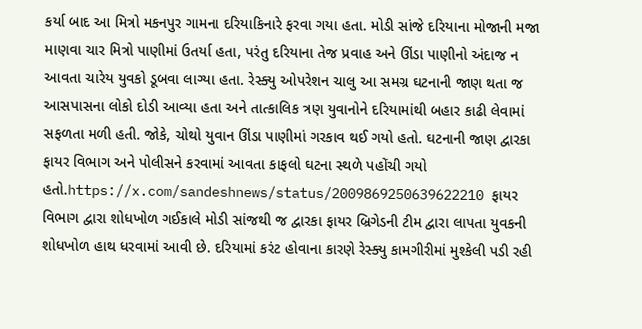કર્યા બાદ આ મિત્રો મકનપુર ગામના દરિયાકિનારે ફરવા ગયા હતા. મોડી સાંજે દરિયાના મોજાની મજા માણવા ચાર મિત્રો પાણીમાં ઉતર્યા હતા, પરંતુ દરિયાના તેજ પ્રવાહ અને ઊંડા પાણીનો અંદાજ ન આવતા ચારેય યુવકો ડૂબવા લાગ્યા હતા. રેસ્ક્યુ ઓપરેશન ચાલુ આ સમગ્ર ઘટનાની જાણ થતા જ આસપાસના લોકો દોડી આવ્યા હતા અને તાત્કાલિક ત્રણ યુવાનોને દરિયામાંથી બહાર કાઢી લેવામાં સફળતા મળી હતી. જોકે, ચોથો યુવાન ઊંડા પાણીમાં ગરકાવ થઈ ગયો હતો. ઘટનાની જાણ દ્વારકા ફાયર વિભાગ અને પોલીસને કરવામાં આવતા કાફલો ઘટના સ્થળે પહોંચી ગયો હતો.https://x.com/sandeshnews/status/2009869250639622210 ફાયર વિભાગ દ્વારા શોધખોળ ગઈકાલે મોડી સાંજથી જ દ્વારકા ફાયર બ્રિગેડની ટીમ દ્વારા લાપતા યુવકની શોધખોળ હાથ ધરવામાં આવી છે. દરિયામાં કરંટ હોવાના કારણે રેસ્ક્યુ કામગીરીમાં મુશ્કેલી પડી રહી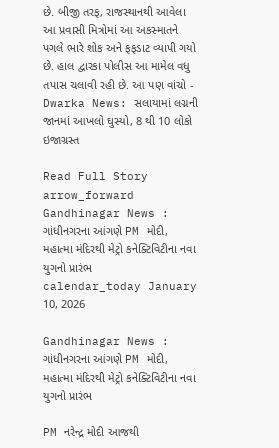છે. બીજી તરફ, રાજસ્થાનથી આવેલા આ પ્રવાસી મિત્રોમાં આ અકસ્માતને પગલે ભારે શોક અને ફફડાટ વ્યાપી ગયો છે. હાલ દ્વારકા પોલીસ આ મામેલ વધુ તપાસ ચલાવી રહી છે. આ પણ વાંચો - Dwarka News: સલાયામાં લગ્નની જાનમાં આખલો ઘુસ્યો, 8 થી 10 લોકો ઇજાગ્રસ્ત

Read Full Story arrow_forward
Gandhinagar News : ગાંધીનગરના આંગણે PM મોદી, મહાત્મા મંદિરથી મેટ્રો કનેક્ટિવિટીના નવા યુગનો પ્રારંભ
calendar_today January 10, 2026

Gandhinagar News : ગાંધીનગરના આંગણે PM મોદી, મહાત્મા મંદિરથી મેટ્રો કનેક્ટિવિટીના નવા યુગનો પ્રારંભ

PM નરેન્દ્ર મોદી આજથી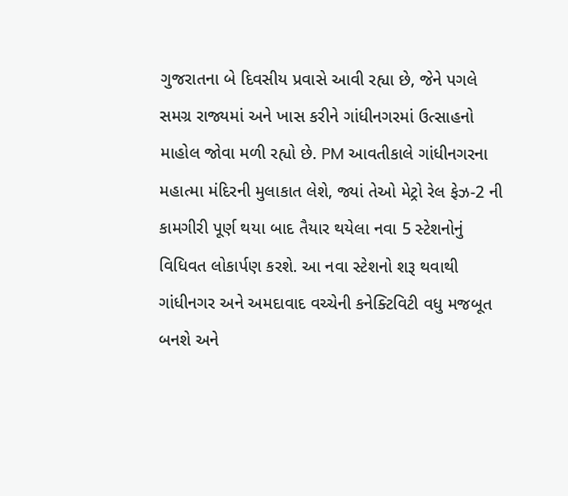ગુજરાતના બે દિવસીય પ્રવાસે આવી રહ્યા છે, જેને પગલે સમગ્ર રાજ્યમાં અને ખાસ કરીને ગાંધીનગરમાં ઉત્સાહનો માહોલ જોવા મળી રહ્યો છે. PM આવતીકાલે ગાંધીનગરના મહાત્મા મંદિરની મુલાકાત લેશે, જ્યાં તેઓ મેટ્રો રેલ ફેઝ-2 ની કામગીરી પૂર્ણ થયા બાદ તૈયાર થયેલા નવા 5 સ્ટેશનોનું વિધિવત લોકાર્પણ કરશે. આ નવા સ્ટેશનો શરૂ થવાથી ગાંધીનગર અને અમદાવાદ વચ્ચેની કનેક્ટિવિટી વધુ મજબૂત બનશે અને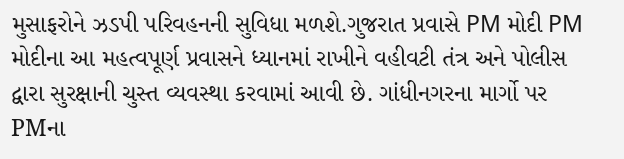મુસાફરોને ઝડપી પરિવહનની સુવિધા મળશે.ગુજરાત પ્રવાસે PM મોદી PM મોદીના આ મહત્વપૂર્ણ પ્રવાસને ધ્યાનમાં રાખીને વહીવટી તંત્ર અને પોલીસ દ્વારા સુરક્ષાની ચુસ્ત વ્યવસ્થા કરવામાં આવી છે. ગાંધીનગરના માર્ગો પર PMના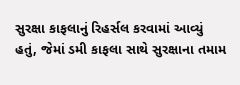સુરક્ષા કાફલાનું રિહર્સલ કરવામાં આવ્યું હતું, જેમાં ડમી કાફલા સાથે સુરક્ષાના તમામ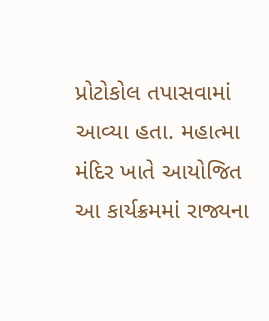પ્રોટોકોલ તપાસવામાં આવ્યા હતા. મહાત્મા મંદિર ખાતે આયોજિત આ કાર્યક્રમમાં રાજ્યના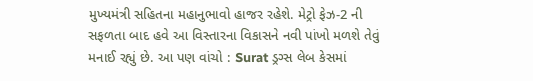મુખ્યમંત્રી સહિતના મહાનુભાવો હાજર રહેશે. મેટ્રો ફેઝ-2 ની સફળતા બાદ હવે આ વિસ્તારના વિકાસને નવી પાંખો મળશે તેવું મનાઈ રહ્યું છે. આ પણ વાંચો : Surat ડ્રગ્સ લેબ કેસમાં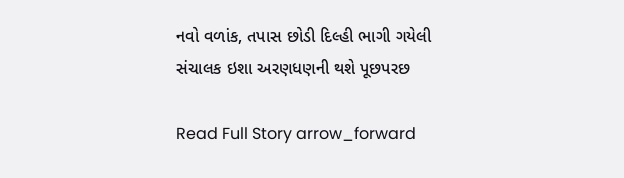નવો વળાંક, તપાસ છોડી દિલ્હી ભાગી ગયેલી સંચાલક ઇશા અરણધણની થશે પૂછપરછ

Read Full Story arrow_forward